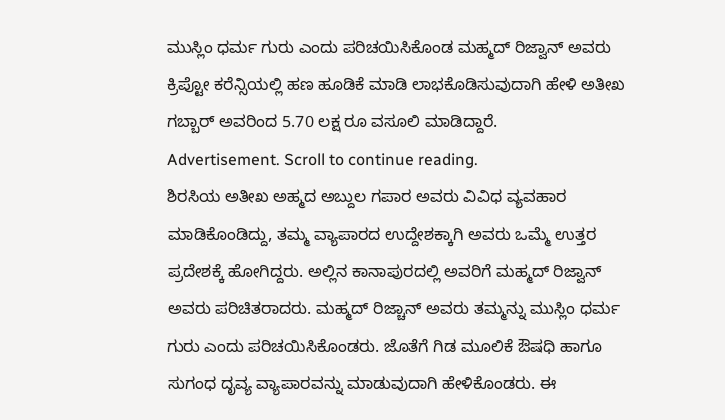ಮುಸ್ಲಿಂ ಧರ್ಮ ಗುರು ಎಂದು ಪರಿಚಯಿಸಿಕೊಂಡ ಮಹ್ಮದ್ ರಿಜ್ವಾನ್ ಅವರು ಕ್ರಿಪ್ಟೋ ಕರೆನ್ಸಿಯಲ್ಲಿ ಹಣ ಹೂಡಿಕೆ ಮಾಡಿ ಲಾಭಕೊಡಿಸುವುದಾಗಿ ಹೇಳಿ ಅತೀಖ ಗಬ್ಬಾರ್ ಅವರಿಂದ 5.70 ಲಕ್ಷ ರೂ ವಸೂಲಿ ಮಾಡಿದ್ದಾರೆ.
Advertisement. Scroll to continue reading.
ಶಿರಸಿಯ ಅತೀಖ ಅಹ್ಮದ ಅಬ್ದುಲ ಗಪಾರ ಅವರು ವಿವಿಧ ವ್ಯವಹಾರ ಮಾಡಿಕೊಂಡಿದ್ದು, ತಮ್ಮ ವ್ಯಾಪಾರದ ಉದ್ದೇಶಕ್ಕಾಗಿ ಅವರು ಒಮ್ಮೆ ಉತ್ತರ ಪ್ರದೇಶಕ್ಕೆ ಹೋಗಿದ್ದರು. ಅಲ್ಲಿನ ಕಾನಾಪುರದಲ್ಲಿ ಅವರಿಗೆ ಮಹ್ಮದ್ ರಿಜ್ವಾನ್ ಅವರು ಪರಿಚಿತರಾದರು. ಮಹ್ಮದ್ ರಿಜ್ಚಾನ್ ಅವರು ತಮ್ಮನ್ನು ಮುಸ್ಲಿಂ ಧರ್ಮ ಗುರು ಎಂದು ಪರಿಚಯಿಸಿಕೊಂಡರು. ಜೊತೆಗೆ ಗಿಡ ಮೂಲಿಕೆ ಔಷಧಿ ಹಾಗೂ ಸುಗಂಧ ದೃವ್ಯ ವ್ಯಾಪಾರವನ್ನು ಮಾಡುವುದಾಗಿ ಹೇಳಿಕೊಂಡರು. ಈ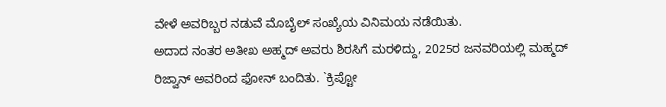ವೇಳೆ ಅವರಿಬ್ಬರ ನಡುವೆ ಮೊಬೈಲ್ ಸಂಖ್ಯೆಯ ವಿನಿಮಯ ನಡೆಯಿತು.
ಅದಾದ ನಂತರ ಅತೀಖ ಅಹ್ಮದ್ ಅವರು ಶಿರಸಿಗೆ ಮರಳಿದ್ದು, 2025ರ ಜನವರಿಯಲ್ಲಿ ಮಹ್ಮದ್ ರಿಜ್ವಾನ್ ಅವರಿಂದ ಫೋನ್ ಬಂದಿತು. `ಕ್ರಿಪ್ಟೋ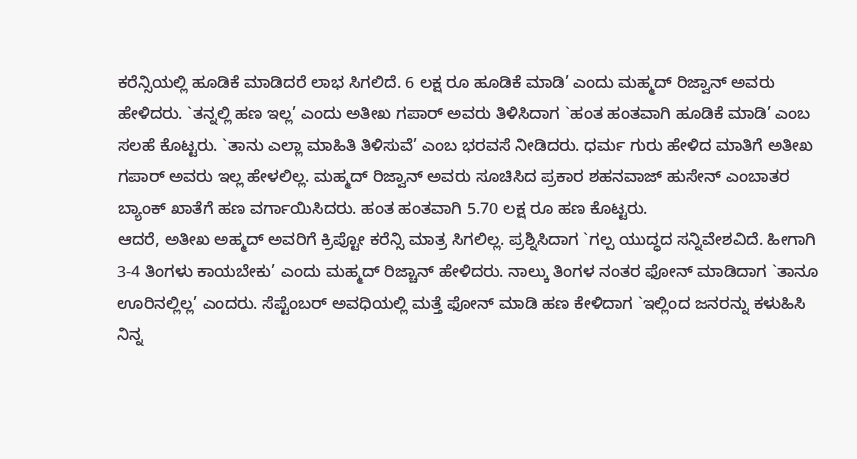ಕರೆನ್ಸಿಯಲ್ಲಿ ಹೂಡಿಕೆ ಮಾಡಿದರೆ ಲಾಭ ಸಿಗಲಿದೆ. 6 ಲಕ್ಷ ರೂ ಹೂಡಿಕೆ ಮಾಡಿ’ ಎಂದು ಮಹ್ಮದ್ ರಿಜ್ವಾನ್ ಅವರು ಹೇಳಿದರು. `ತನ್ನಲ್ಲಿ ಹಣ ಇಲ್ಲ’ ಎಂದು ಅತೀಖ ಗಪಾರ್ ಅವರು ತಿಳಿಸಿದಾಗ `ಹಂತ ಹಂತವಾಗಿ ಹೂಡಿಕೆ ಮಾಡಿ’ ಎಂಬ ಸಲಹೆ ಕೊಟ್ಟರು. `ತಾನು ಎಲ್ಲಾ ಮಾಹಿತಿ ತಿಳಿಸುವೆ’ ಎಂಬ ಭರವಸೆ ನೀಡಿದರು. ಧರ್ಮ ಗುರು ಹೇಳಿದ ಮಾತಿಗೆ ಅತೀಖ ಗಪಾರ್ ಅವರು ಇಲ್ಲ ಹೇಳಲಿಲ್ಲ. ಮಹ್ಮದ್ ರಿಜ್ವಾನ್ ಅವರು ಸೂಚಿಸಿದ ಪ್ರಕಾರ ಶಹನವಾಜ್ ಹುಸೇನ್ ಎಂಬಾತರ ಬ್ಯಾಂಕ್ ಖಾತೆಗೆ ಹಣ ವರ್ಗಾಯಿಸಿದರು. ಹಂತ ಹಂತವಾಗಿ 5.70 ಲಕ್ಷ ರೂ ಹಣ ಕೊಟ್ಟರು.
ಆದರೆ, ಅತೀಖ ಅಹ್ಮದ್ ಅವರಿಗೆ ಕ್ರಿಪ್ಟೋ ಕರೆನ್ಸಿ ಮಾತ್ರ ಸಿಗಲಿಲ್ಲ. ಪ್ರಶ್ನಿಸಿದಾಗ `ಗಲ್ಪ ಯುದ್ಧದ ಸನ್ನಿವೇಶವಿದೆ. ಹೀಗಾಗಿ 3-4 ತಿಂಗಳು ಕಾಯಬೇಕು’ ಎಂದು ಮಹ್ಮದ್ ರಿಜ್ಚಾನ್ ಹೇಳಿದರು. ನಾಲ್ಕು ತಿಂಗಳ ನಂತರ ಫೋನ್ ಮಾಡಿದಾಗ `ತಾನೂ ಊರಿನಲ್ಲಿಲ್ಲ’ ಎಂದರು. ಸೆಪ್ಟೆಂಬರ್ ಅವಧಿಯಲ್ಲಿ ಮತ್ತೆ ಫೋನ್ ಮಾಡಿ ಹಣ ಕೇಳಿದಾಗ `ಇಲ್ಲಿಂದ ಜನರನ್ನು ಕಳುಹಿಸಿ ನಿನ್ನ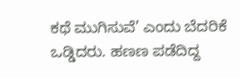ಕಥೆ ಮುಗಿಸುವೆ’ ಎಂದು ಬೆದರಿಕೆ ಒಡ್ಡಿದರು. ಹಣಣ ಪಡೆದಿದ್ದ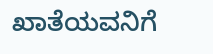ಖಾತೆಯವನಿಗೆ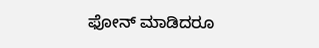ಫೋನ್ ಮಾಡಿದರೂ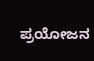ಪ್ರಯೋಜನ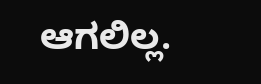ಆಗಲಿಲ್ಲ.